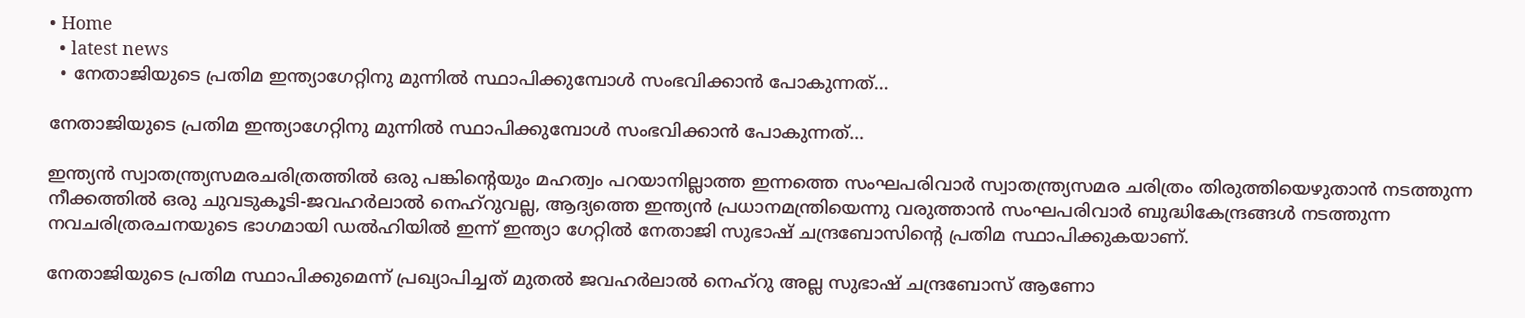• Home
  • latest news
  • നേതാജിയുടെ പ്രതിമ ഇന്ത്യാഗേറ്റിനു മുന്നില്‍ സ്ഥാപിക്കുമ്പോള്‍ സംഭവിക്കാന്‍ പോകുന്നത്‌…

നേതാജിയുടെ പ്രതിമ ഇന്ത്യാഗേറ്റിനു മുന്നില്‍ സ്ഥാപിക്കുമ്പോള്‍ സംഭവിക്കാന്‍ പോകുന്നത്‌…

ഇന്ത്യന്‍ സ്വാതന്ത്ര്യസമരചരിത്രത്തില്‍ ഒരു പങ്കിന്റെയും മഹത്വം പറയാനില്ലാത്ത ഇന്നത്തെ സംഘപരിവാര്‍ സ്വാതന്ത്ര്യസമര ചരിത്രം തിരുത്തിയെഴുതാന്‍ നടത്തുന്ന നീക്കത്തില്‍ ഒരു ചുവടുകൂടി-ജവഹര്‍ലാല്‍ നെഹ്‌റുവല്ല, ആദ്യത്തെ ഇന്ത്യന്‍ പ്രധാനമന്ത്രിയെന്നു വരുത്താന്‍ സംഘപരിവാര്‍ ബുദ്ധികേന്ദ്രങ്ങള്‍ നടത്തുന്ന നവചരിത്രരചനയുടെ ഭാഗമായി ഡൽഹിയിൽ ഇന്ന് ഇന്ത്യാ ഗേറ്റിൽ നേതാജി സുഭാഷ് ചന്ദ്രബോസിന്റെ പ്രതിമ സ്ഥാപിക്കുകയാണ്.

നേതാജിയുടെ പ്രതിമ സ്ഥാപിക്കുമെന്ന് പ്രഖ്യാപിച്ചത് മുതൽ ജവഹർലാൽ നെഹ്‌റു അല്ല സുഭാഷ് ചന്ദ്രബോസ് ആണോ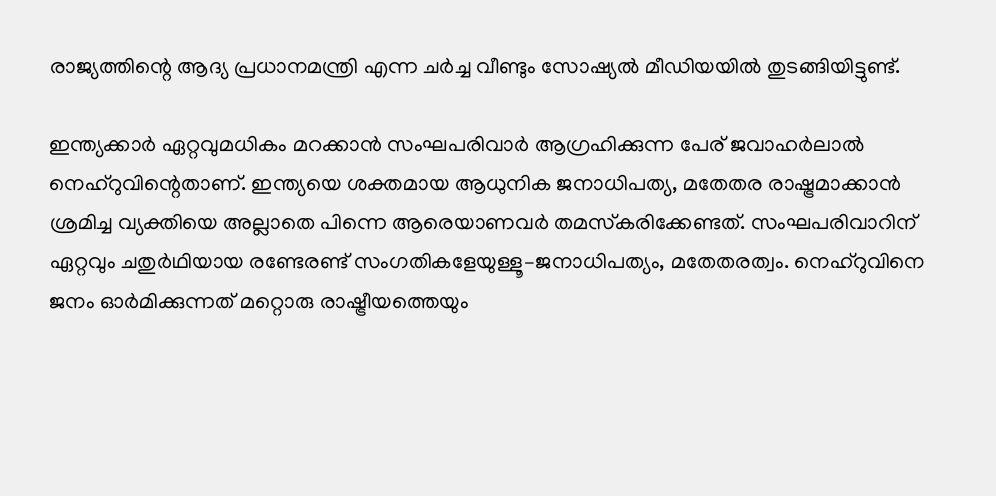രാജ്യത്തിന്റെ ആദ്യ പ്രധാനമന്ത്രി എന്ന ചർച്ച വീണ്ടും സോഷ്യൽ മീഡിയയിൽ തുടങ്ങിയിട്ടുണ്ട്.

ഇന്ത്യക്കാര്‍ ഏറ്റവുമധികം മറക്കാന്‍ സംഘപരിവാര്‍ ആഗ്രഹിക്കുന്ന പേര്‌ ജവാഹര്‍ലാല്‍ നെഹ്‌റുവിന്റെതാണ്‌. ഇന്ത്യയെ ശക്തമായ ആധുനിക ജനാധിപത്യ, മതേതര രാഷ്ട്രമാക്കാന്‍ ശ്രമിച്ച വ്യക്തിയെ അല്ലാതെ പിന്നെ ആരെയാണവര്‍ തമസ്‌കരിക്കേണ്ടത്‌. സംഘപരിവാറിന്‌ ഏറ്റവും ചതുര്‍ഥിയായ രണ്ടേരണ്ട്‌ സംഗതികളേയുള്ളൂ–ജനാധിപത്യം, മതേതരത്വം. നെഹ്‌റുവിനെ ജനം ഓര്‍മിക്കുന്നത്‌ മറ്റൊരു രാഷ്ട്രീയത്തെയും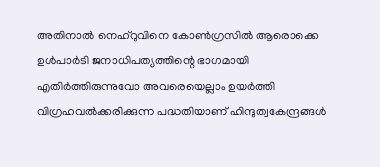അതിനാല്‍ നെഹ്‌റുവിനെ കോണ്‍ഗ്രസില്‍ ആരൊക്കെ ഉള്‍പാര്‍ടി ജനാധിപത്യത്തിന്റെ ഭാഗമായി എതിര്‍ത്തിരുന്നുവോ അവരെയെല്ലാം ഉയര്‍ത്തി വിഗ്രഹവല്‍ക്കരിക്കുന്ന പദ്ധതിയാണ്‌ ഹിന്ദുത്വകേന്ദ്രങ്ങള്‍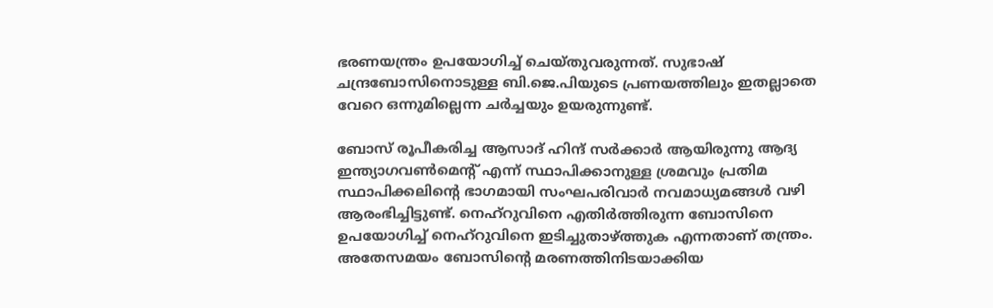ഭരണയന്ത്രം ഉപയോഗിച്ച്‌ ചെയ്‌തുവരുന്നത്‌. സുഭാഷ്‌ ചന്ദ്രബോസിനൊടുള്ള ബി.ജെ.പിയുടെ പ്രണയത്തിലും ഇതല്ലാതെ വേറെ ഒന്നുമില്ലെന്ന ചര്‍ച്ചയും ഉയരുന്നുണ്ട്‌.

ബോസ്‌ രൂപീകരിച്ച ആസാദ്‌ ഹിന്ദ്‌ സര്‍ക്കാര്‍ ആയിരുന്നു ആദ്യ ഇന്ത്യാഗവണ്‍മെന്റ്‌ എന്ന്‌ സ്ഥാപിക്കാനുള്ള ശ്രമവും പ്രതിമ സ്ഥാപിക്കലിന്റെ ഭാഗമായി സംഘപരിവാര്‍ നവമാധ്യമങ്ങള്‍ വഴി ആരംഭിച്ചിട്ടുണ്ട്‌. നെഹ്‌റുവിനെ എതിര്‍ത്തിരുന്ന ബോസിനെ ഉപയോഗിച്ച്‌ നെഹ്‌റുവിനെ ഇടിച്ചുതാഴ്‌ത്തുക എന്നതാണ്‌ തന്ത്രം. അതേസമയം ബോസിന്റെ മരണത്തിനിടയാക്കിയ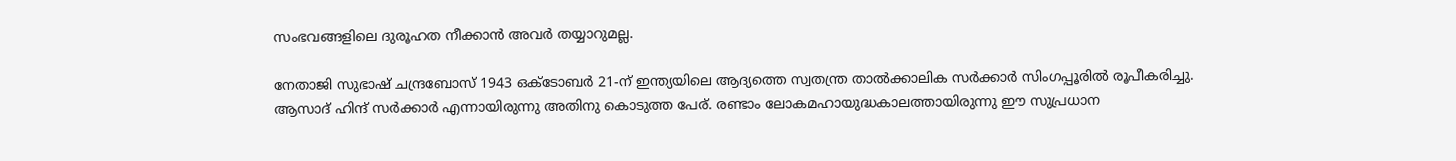സംഭവങ്ങളിലെ ദുരൂഹത നീക്കാന്‍ അവര്‍ തയ്യാറുമല്ല.

നേതാജി സുഭാഷ് ചന്ദ്രബോസ് 1943 ഒക്ടോബർ 21-ന് ഇന്ത്യയിലെ ആദ്യത്തെ സ്വതന്ത്ര താൽക്കാലിക സർക്കാർ സിംഗപ്പൂരിൽ രൂപീകരിച്ചു. ആസാദ് ഹിന്ദ് സർക്കാർ എന്നായിരുന്നു അതിനു കൊടുത്ത പേര്. രണ്ടാം ലോകമഹായുദ്ധകാലത്തായിരുന്നു ഈ സുപ്രധാന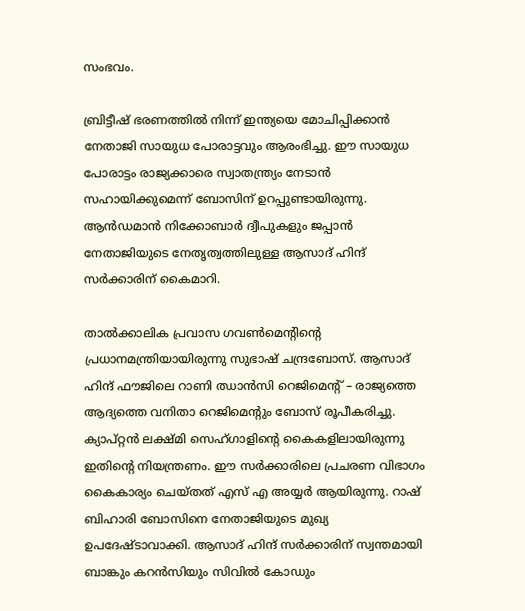സംഭവം.

ബ്രിട്ടീഷ് ഭരണത്തിൽ നിന്ന് ഇന്ത്യയെ മോചിപ്പിക്കാൻ നേതാജി സായുധ പോരാട്ടവും ആരംഭിച്ചു. ഈ സായുധ പോരാട്ടം രാജ്യക്കാരെ സ്വാതന്ത്ര്യം നേടാൻ സഹായിക്കുമെന്ന് ബോസിന് ഉറപ്പുണ്ടായിരുന്നു. ആൻഡമാൻ നിക്കോബാർ ദ്വീപുകളും ജപ്പാൻ നേതാജിയുടെ നേതൃത്വത്തിലുള്ള ആസാദ് ഹിന്ദ് സർക്കാരിന് കൈമാറി.

താൽക്കാലിക പ്രവാസ ഗവൺമെന്റിന്റെ പ്രധാനമന്ത്രിയായിരുന്നു സുഭാഷ് ചന്ദ്രബോസ്. ആസാദ് ഹിന്ദ് ഫൗജിലെ റാണി ഝാൻസി റെജിമെന്റ് – രാജ്യത്തെ ആദ്യത്തെ വനിതാ റെജിമെന്റും ബോസ് രൂപീകരിച്ചു. ക്യാപ്റ്റൻ ലക്ഷ്മി സെഹ്ഗാളിന്റെ കൈകളിലായിരുന്നു ഇതിന്റെ നിയന്ത്രണം. ഈ സർക്കാരിലെ പ്രചരണ വിഭാഗം കൈകാര്യം ചെയ്തത് എസ് എ അയ്യർ ആയിരുന്നു. റാഷ് ബിഹാരി ബോസിനെ നേതാജിയുടെ മുഖ്യ ഉപദേഷ്ടാവാക്കി. ആസാദ് ഹിന്ദ് സർക്കാരിന് സ്വന്തമായി ബാങ്കും കറൻസിയും സിവിൽ കോഡും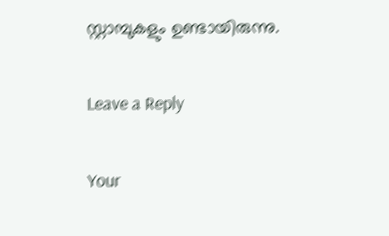സ്റ്റാമ്പുകളും ഉണ്ടായിരുന്നു.

Leave a Reply

Your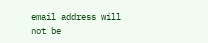email address will not be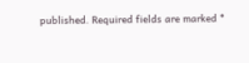published. Required fields are marked *